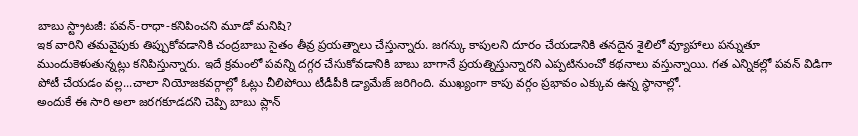బాబు స్ట్రాటజీ: పవన్-రాధా-కనిపించని మూడో మనిషి?
ఇక వారిని తమవైపుకు తిప్పుకోవడానికి చంద్రబాబు సైతం తీవ్ర ప్రయత్నాలు చేస్తున్నారు. జగన్కు కాపులని దూరం చేయడానికి తనదైన శైలిలో వ్యూహాలు పన్నుతూ ముందుకెళుతున్నట్లు కనిపిస్తున్నారు. ఇదే క్రమంలో పవన్ని దగ్గర చేసుకోవడానికి బాబు బాగానే ప్రయత్నిస్తున్నారని ఎప్పటినుంచో కథనాలు వస్తున్నాయి. గత ఎన్నికల్లో పవన్ విడిగా పోటీ చేయడం వల్ల...చాలా నియోజకవర్గాల్లో ఓట్లు చీలిపోయి టీడీపీకి డ్యామేజ్ జరిగింది. ముఖ్యంగా కాపు వర్గం ప్రభావం ఎక్కువ ఉన్న స్థానాల్లో.
అందుకే ఈ సారి అలా జరగకూడదని చెప్పి బాబు ప్లాన్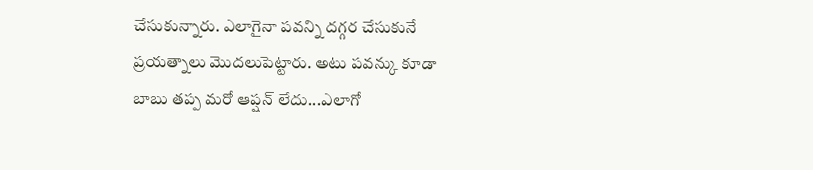చేసుకున్నారు. ఎలాగైనా పవన్ని దగ్గర చేసుకునే ప్రయత్నాలు మొదలుపెట్టారు. అటు పవన్కు కూడా బాబు తప్ప మరో ఆప్షన్ లేదు...ఎలాగో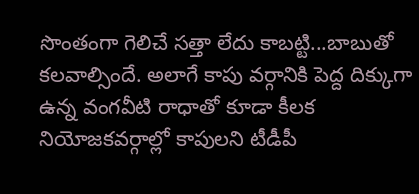సొంతంగా గెలిచే సత్తా లేదు కాబట్టి...బాబుతో కలవాల్సిందే. అలాగే కాపు వర్గానికి పెద్ద దిక్కుగా ఉన్న వంగవీటి రాధాతో కూడా కీలక నియోజకవర్గాల్లో కాపులని టీడీపీ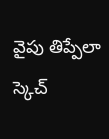వైపు తిప్పేలా స్కెచ్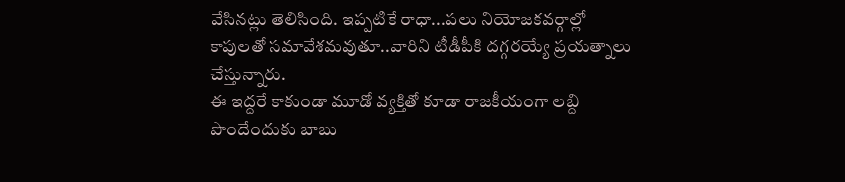వేసినట్లు తెలిసింది. ఇప్పటికే రాధా...పలు నియోజకవర్గాల్లో కాపులతో సమావేశమవుతూ..వారిని టీడీపీకి దగ్గరయ్యే ప్రయత్నాలు చేస్తున్నారు.
ఈ ఇద్దరే కాకుండా మూడో వ్యక్తితో కూడా రాజకీయంగా లబ్ది పొందేందుకు బాబు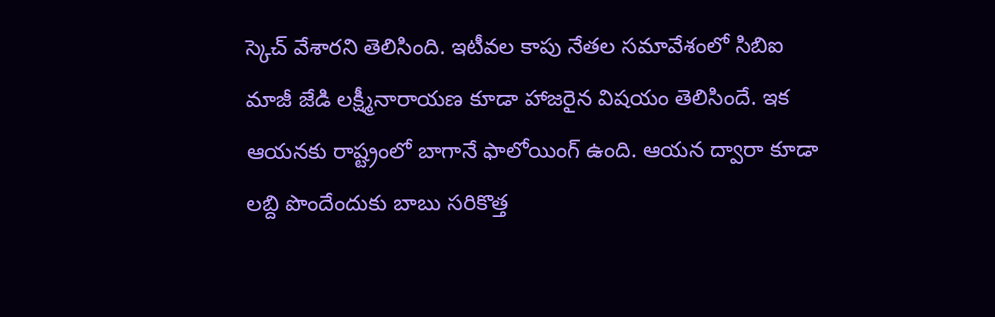స్కెచ్ వేశారని తెలిసింది. ఇటీవల కాపు నేతల సమావేశంలో సిబిఐ మాజీ జేడి లక్ష్మీనారాయణ కూడా హాజరైన విషయం తెలిసిందే. ఇక ఆయనకు రాష్ట్రంలో బాగానే ఫాలోయింగ్ ఉంది. ఆయన ద్వారా కూడా లబ్ది పొందేందుకు బాబు సరికొత్త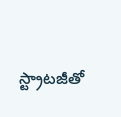స్ట్రాటజీతో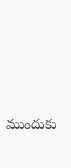ముందుకు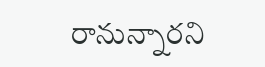రానున్నారని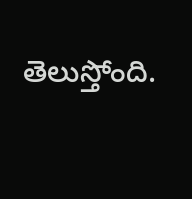తెలుస్తోంది.